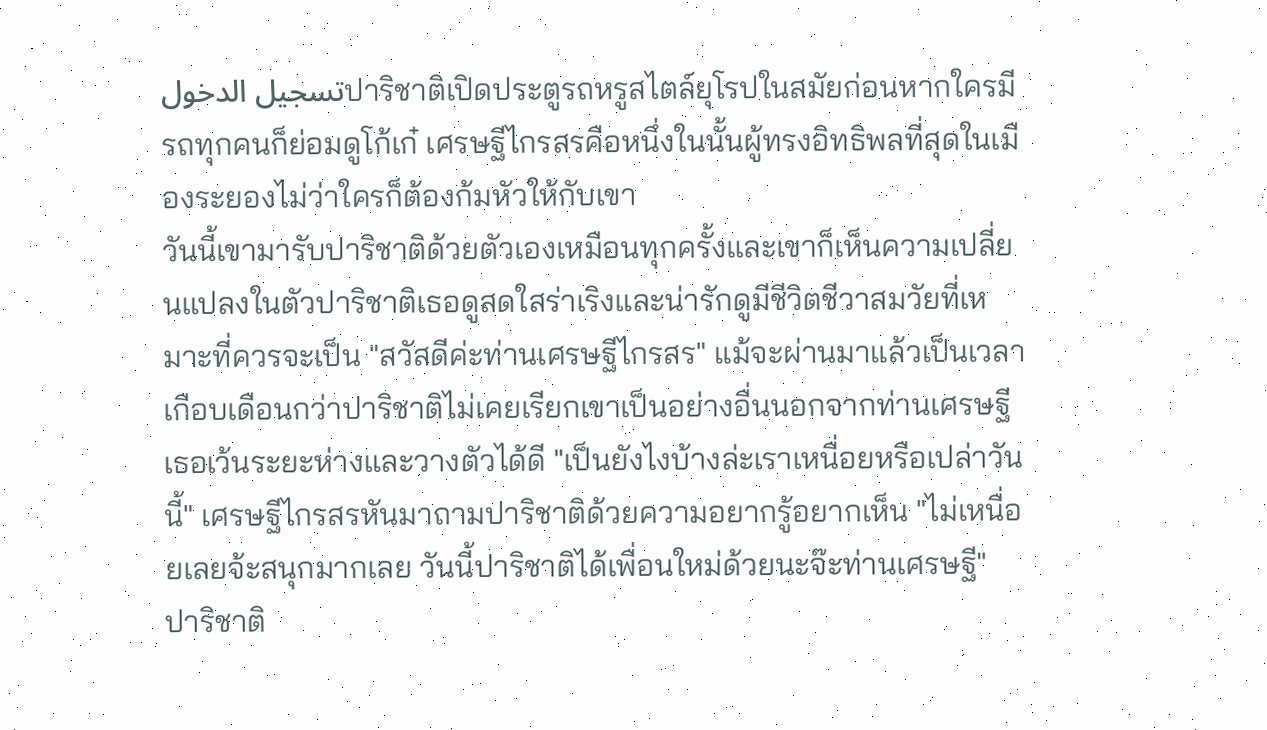تسجيل الدخولปาริชาติเปิดประตูรถหรูสไตล์ยุโรปในสมัยก่อนหากใครมีรถทุกคนก็ย่อมดูโก้เก๋ เศรษฐีไกรสรคือหนึ่งในนั้นผู้ทรงอิทธิพลที่สุดในเมืองระยองไม่ว่าใครก็ต้องก้มหัวให้กับเขา
วันนี้เขามารับปาริชาติด้วยตัวเองเหมือนทุกครั้งและเขาก็เห็นความเปลี่ยนแปลงในตัวปาริชาติเธอดูสดใสร่าเริงและน่ารักดูมีชีวิตชีวาสมวัยที่เหมาะที่ควรจะเป็น "สวัสดีค่ะท่านเศรษฐีไกรสร" แม้จะผ่านมาแล้วเป็นเวลาเกือบเดือนกว่าปาริชาติไม่เคยเรียกเขาเป็นอย่างอื่นนอกจากท่านเศรษฐีเธอเว้นระยะห่างและวางตัวได้ดี "เป็นยังไงบ้างล่ะเราเหนื่อยหรือเปล่าวันนี้" เศรษฐีไกรสรหันมาถามปาริชาติด้วยความอยากรู้อยากเห็น "ไม่เหนื่อยเลยจ้ะสนุกมากเลย วันนี้ปาริชาติได้เพื่อนใหม่ด้วยนะจ๊ะท่านเศรษฐี" ปาริชาติ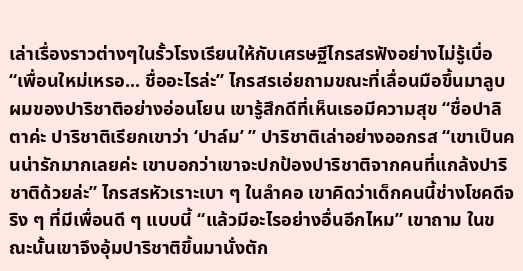เล่าเรื่องราวต่างๆในรั้วโรงเรียนให้กับเศรษฐีไกรสรฟังอย่างไม่รู้เบื่อ “เพื่อนใหม่เหรอ... ชื่ออะไรล่ะ” ไกรสรเอ่ยถามขณะที่เลื่อนมือขึ้นมาลูบผมของปาริชาติอย่างอ่อนโยน เขารู้สึกดีที่เห็นเธอมีความสุข “ชื่อปาลิตาค่ะ ปาริชาติเรียกเขาว่า ‘ปาล์ม’ ” ปาริชาติเล่าอย่างออกรส “เขาเป็นคนน่ารักมากเลยค่ะ เขาบอกว่าเขาจะปกป้องปาริชาติจากคนที่แกล้งปาริชาติด้วยล่ะ” ไกรสรหัวเราะเบา ๆ ในลำคอ เขาคิดว่าเด็กคนนี้ช่างโชคดีจริง ๆ ที่มีเพื่อนดี ๆ แบบนี้ “แล้วมีอะไรอย่างอื่นอีกไหม” เขาถาม ในขณะนั้นเขาจึงอุ้มปาริชาติขึ้นมานั่งตัก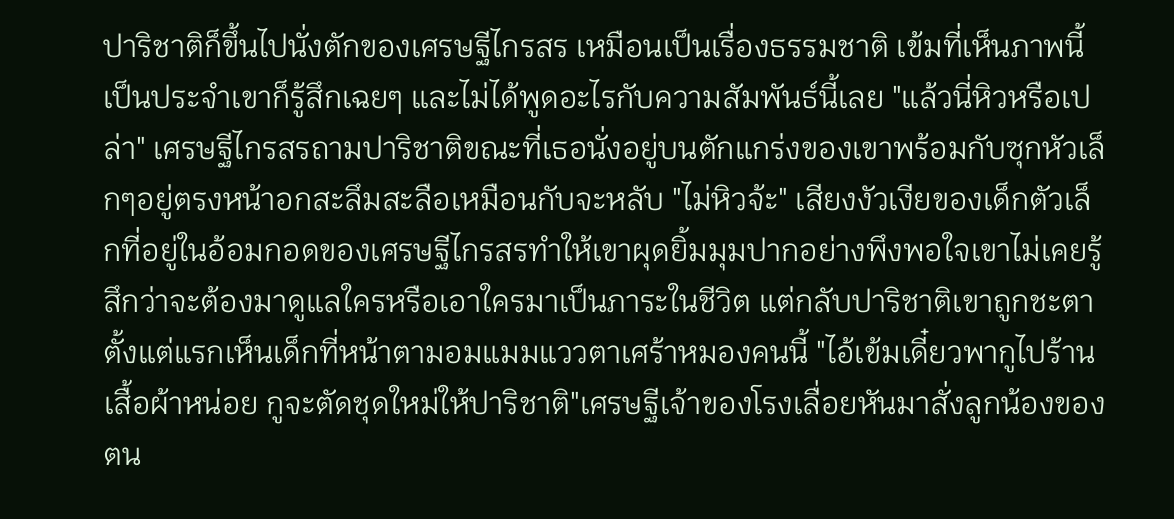ปาริชาติก็ขึ้นไปนั่งตักของเศรษฐีไกรสร เหมือนเป็นเรื่องธรรมชาติ เข้มที่เห็นภาพนี้เป็นประจำเขาก็รู้สึกเฉยๆ และไม่ได้พูดอะไรกับความสัมพันธ์นี้เลย "แล้วนี่หิวหรือเปล่า" เศรษฐีไกรสรถามปาริชาติขณะที่เธอนั่งอยู่บนตักแกร่งของเขาพร้อมกับซุกหัวเล็กๆอยู่ตรงหน้าอกสะลึมสะลือเหมือนกับจะหลับ "ไม่หิวจ้ะ" เสียงงัวเงียของเด็กตัวเล็กที่อยู่ในอ้อมกอดของเศรษฐีไกรสรทำให้เขาผุดยิ้มมุมปากอย่างพึงพอใจเขาไม่เคยรู้สึกว่าจะต้องมาดูแลใครหรือเอาใครมาเป็นภาระในชีวิต แต่กลับปาริชาติเขาถูกชะตาตั้งแต่แรกเห็นเด็กที่หน้าตามอมแมมแววตาเศร้าหมองคนนี้ "ไอ้เข้มเดี๋ยวพากูไปร้านเสื้อผ้าหน่อย กูจะตัดชุดใหม่ให้ปาริชาติ"เศรษฐีเจ้าของโรงเลื่อยหันมาสั่งลูกน้องของตน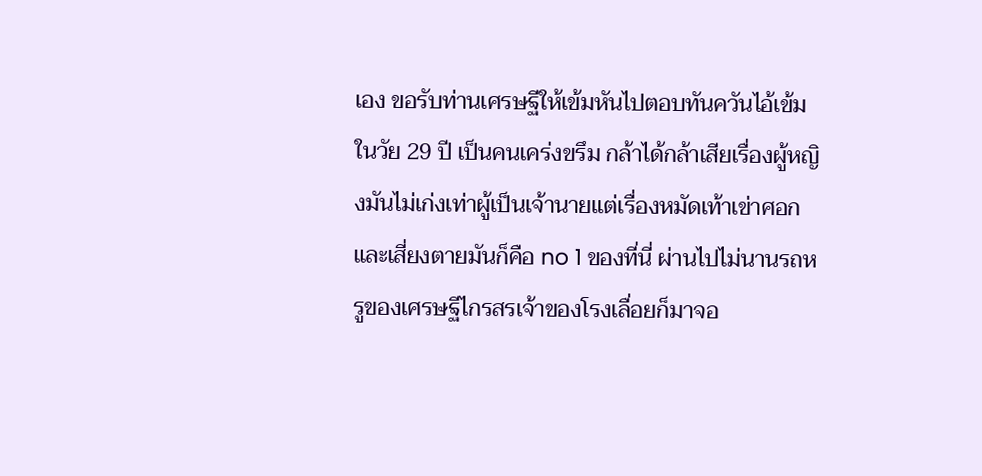เอง ขอรับท่านเศรษฐีให้เข้มหันไปตอบทันควันไอ้เข้มในวัย 29 ปี เป็นคนเคร่งขรึม กล้าได้กล้าเสียเรื่องผู้หญิงมันไม่เก่งเท่าผู้เป็นเจ้านายแต่เรื่องหมัดเท้าเข่าศอกและเสี่ยงตายมันก็คือ no 1 ของที่นี่ ผ่านไปไม่นานรถหรูของเศรษฐีไกรสรเจ้าของโรงเลื่อยก็มาจอ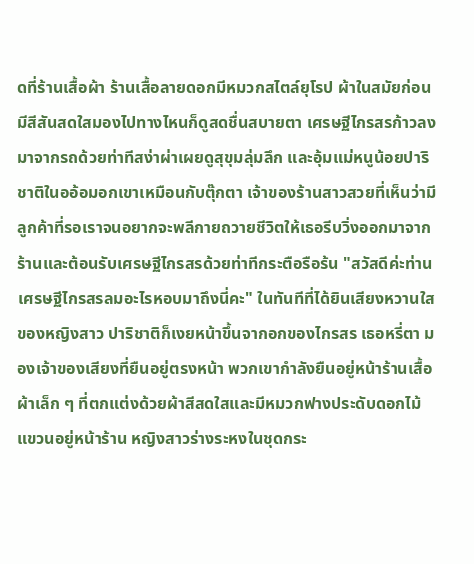ดที่ร้านเสื้อผ้า ร้านเสื้อลายดอกมีหมวกสไตล์ยุโรป ผ้าในสมัยก่อนมีสีสันสดใสมองไปทางไหนก็ดูสดชื่นสบายตา เศรษฐีไกรสรก้าวลงมาจากรถด้วยท่าทีสง่าผ่าเผยดูสุขุมลุ่มลึก และอุ้มแม่หนูน้อยปาริชาติในออ้อมอกเขาเหมือนกับตุ๊กตา เจ้าของร้านสาวสวยที่เห็นว่ามีลูกค้าที่รอเราจนอยากจะพลีกายถวายชีวิตให้เธอรีบวิ่งออกมาจากร้านและต้อนรับเศรษฐีไกรสรด้วยท่าทีกระตือรือร้น "สวัสดีค่ะท่านเศรษฐีไกรสรลมอะไรหอบมาถึงนี่คะ" ในทันทีที่ได้ยินเสียงหวานใสของหญิงสาว ปาริชาติก็เงยหน้าขึ้นจากอกของไกรสร เธอหรี่ตา มองเจ้าของเสียงที่ยืนอยู่ตรงหน้า พวกเขากำลังยืนอยู่หน้าร้านเสื้อผ้าเล็ก ๆ ที่ตกแต่งด้วยผ้าสีสดใสและมีหมวกฟางประดับดอกไม้แขวนอยู่หน้าร้าน หญิงสาวร่างระหงในชุดกระ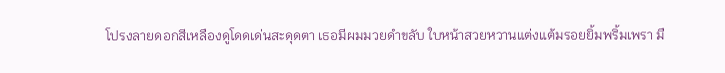โปรงลายดอกสีเหลืองดูโดดเด่นสะดุดตา เธอมีผมมวยดำขลับ ใบหน้าสวยหวานแต่งแต้มรอยยิ้มพริ้มเพรา มื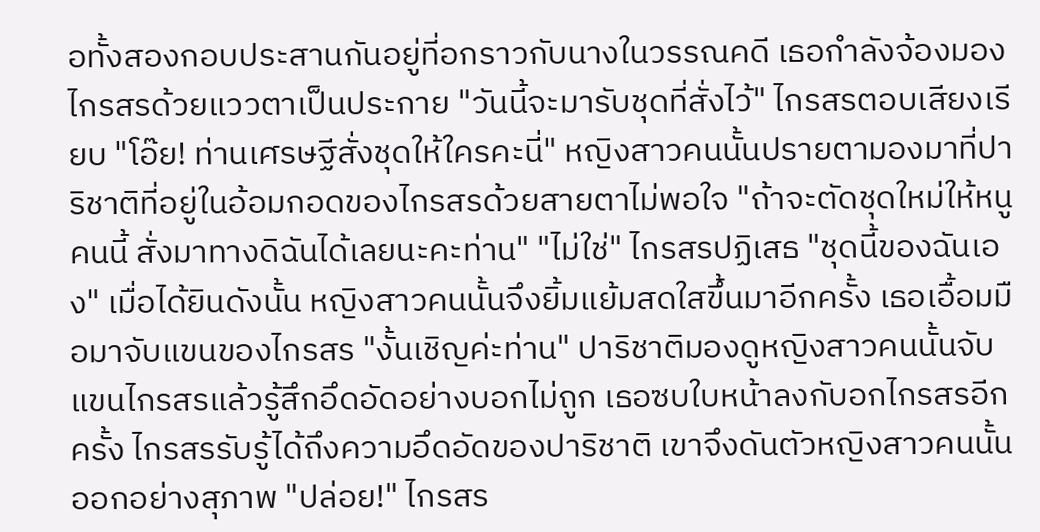อทั้งสองกอบประสานกันอยู่ที่อกราวกับนางในวรรณคดี เธอกำลังจ้องมองไกรสรด้วยแววตาเป็นประกาย "วันนี้จะมารับชุดที่สั่งไว้" ไกรสรตอบเสียงเรียบ "โอ๊ย! ท่านเศรษฐีสั่งชุดให้ใครคะนี่" หญิงสาวคนนั้นปรายตามองมาที่ปาริชาติที่อยู่ในอ้อมกอดของไกรสรด้วยสายตาไม่พอใจ "ถ้าจะตัดชุดใหม่ให้หนูคนนี้ สั่งมาทางดิฉันได้เลยนะคะท่าน" "ไม่ใช่" ไกรสรปฏิเสธ "ชุดนี้ของฉันเอง" เมื่อได้ยินดังนั้น หญิงสาวคนนั้นจึงยิ้มแย้มสดใสขึ้นมาอีกครั้ง เธอเอื้อมมือมาจับแขนของไกรสร "งั้นเชิญค่ะท่าน" ปาริชาติมองดูหญิงสาวคนนั้นจับแขนไกรสรแล้วรู้สึกอึดอัดอย่างบอกไม่ถูก เธอซบใบหน้าลงกับอกไกรสรอีกครั้ง ไกรสรรับรู้ได้ถึงความอึดอัดของปาริชาติ เขาจึงดันตัวหญิงสาวคนนั้นออกอย่างสุภาพ "ปล่อย!" ไกรสร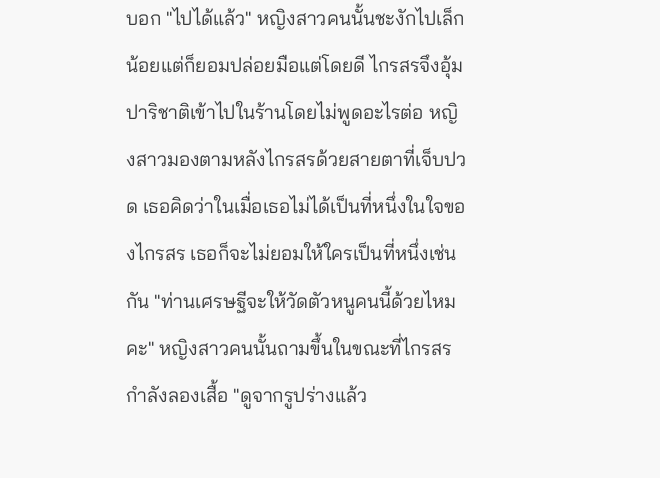บอก "ไปได้แล้ว" หญิงสาวคนนั้นชะงักไปเล็กน้อยแต่ก็ยอมปล่อยมือแต่โดยดี ไกรสรจึงอุ้มปาริชาติเข้าไปในร้านโดยไม่พูดอะไรต่อ หญิงสาวมองตามหลังไกรสรด้วยสายตาที่เจ็บปวด เธอคิดว่าในเมื่อเธอไม่ได้เป็นที่หนึ่งในใจของไกรสร เธอก็จะไม่ยอมให้ใครเป็นที่หนึ่งเช่นกัน "ท่านเศรษฐีจะให้วัดตัวหนูคนนี้ด้วยไหมคะ" หญิงสาวคนนั้นถามขึ้นในขณะที่ไกรสรกำลังลองเสื้อ "ดูจากรูปร่างแล้ว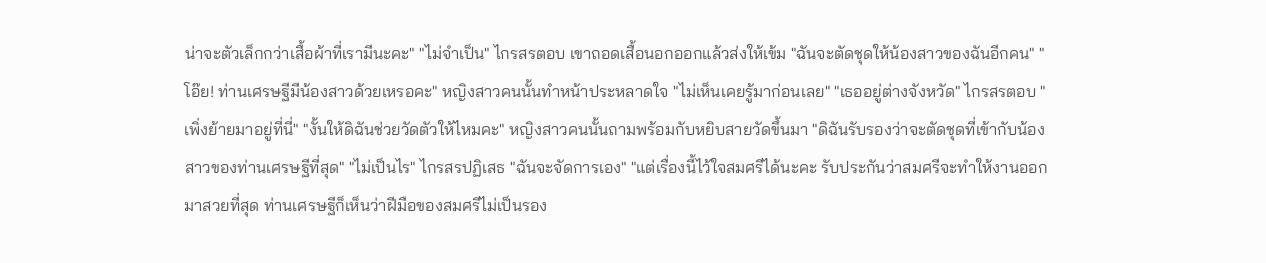น่าจะตัวเล็กกว่าเสื้อผ้าที่เรามีนะคะ" "ไม่จำเป็น" ไกรสรตอบ เขาถอดเสื้อนอกออกแล้วส่งให้เข้ม "ฉันจะตัดชุดให้น้องสาวของฉันอีกคน" "โอ๊ย! ท่านเศรษฐีมีน้องสาวด้วยเหรอคะ" หญิงสาวคนนั้นทำหน้าประหลาดใจ "ไม่เห็นเคยรู้มาก่อนเลย" "เธออยู่ต่างจังหวัด" ไกรสรตอบ "เพิ่งย้ายมาอยู่ที่นี่" "งั้นให้ดิฉันช่วยวัดตัวให้ไหมคะ" หญิงสาวคนนั้นถามพร้อมกับหยิบสายวัดขึ้นมา "ดิฉันรับรองว่าจะตัดชุดที่เข้ากับน้องสาวของท่านเศรษฐีที่สุด" "ไม่เป็นไร" ไกรสรปฏิเสธ "ฉันจะจัดการเอง" "แต่เรื่องนี้ไว้ใจสมศรีได้นะคะ รับประกันว่าสมศรีจะทำให้งานออกมาสวยที่สุด ท่านเศรษฐีก็เห็นว่าฝีมือของสมศรีไม่เป็นรอง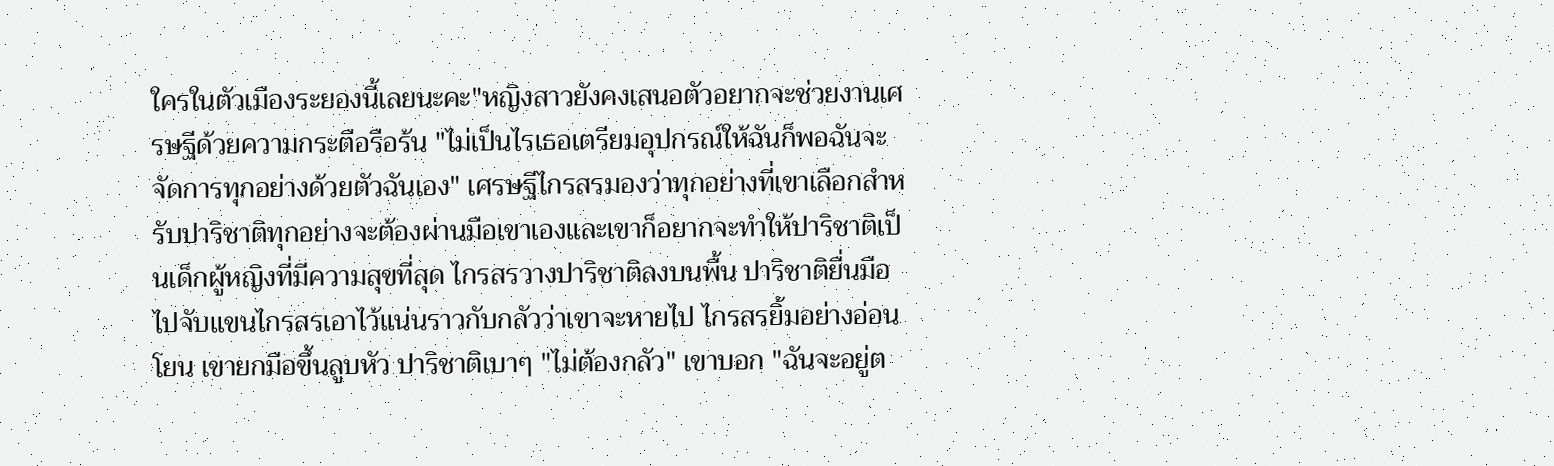ใครในตัวเมืองระยองนี้เลยนะคะ"หญิงสาวยังคงเสนอตัวอยากจะช่วยงานเศรษฐีด้วยความกระตือรือร้น "ไม่เป็นไรเธอเตรียมอุปกรณ์ให้ฉันก็พอฉันจะจัดการทุกอย่างด้วยตัวฉันเอง" เศรษฐีไกรสรมองว่าทุกอย่างที่เขาเลือกสำหรับปาริชาติทุกอย่างจะต้องผ่านมือเขาเองและเขาก็อยากจะทำให้ปาริชาติเป็นเด็กผู้หญิงที่มีความสุขที่สุด ไกรสรวางปาริชาติลงบนพื้น ปาริชาติยื่นมือไปจับแขนไกรสรเอาไว้แน่นราวกับกลัวว่าเขาจะหายไป ไกรสรยิ้มอย่างอ่อนโยน เขายกมือขึ้นลูบหัว ปาริชาติเบาๆ "ไม่ต้องกลัว" เขาบอก "ฉันจะอยู่ต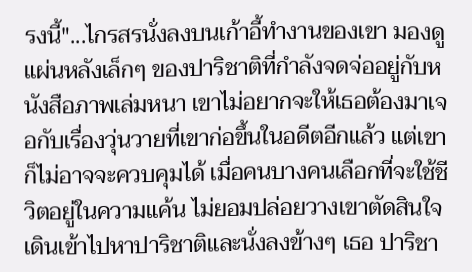รงนี้"...ไกรสรนั่งลงบนเก้าอี้ทำงานของเขา มองดูแผ่นหลังเล็กๆ ของปาริชาติที่กำลังจดจ่ออยู่กับหนังสือภาพเล่มหนา เขาไม่อยากจะให้เธอต้องมาเจอกับเรื่องวุ่นวายที่เขาก่อขึ้นในอดีตอีกแล้ว แต่เขาก็ไม่อาจจะควบคุมได้ เมื่อคนบางคนเลือกที่จะใช้ชีวิตอยู่ในความแค้น ไม่ยอมปล่อยวางเขาตัดสินใจเดินเข้าไปหาปาริชาติและนั่งลงข้างๆ เธอ ปาริชา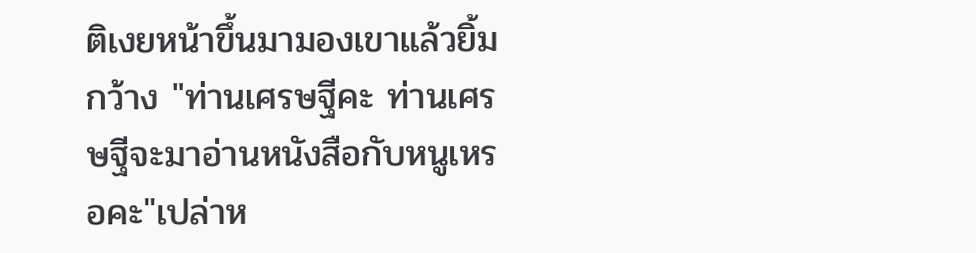ติเงยหน้าขึ้นมามองเขาแล้วยิ้มกว้าง "ท่านเศรษฐีคะ ท่านเศรษฐีจะมาอ่านหนังสือกับหนูเหรอคะ"เปล่าห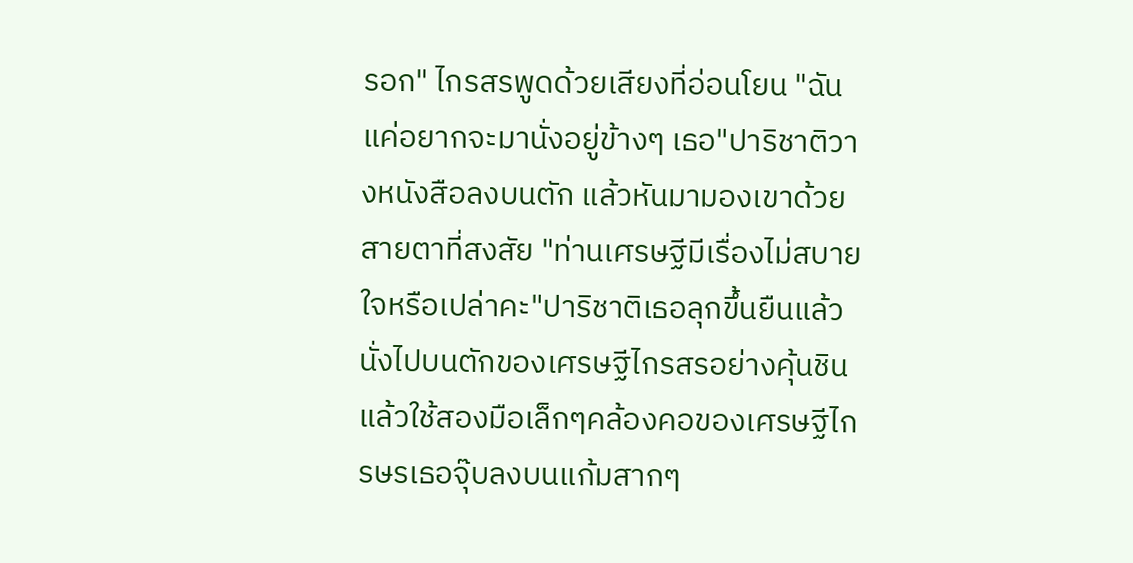รอก" ไกรสรพูดด้วยเสียงที่อ่อนโยน "ฉันแค่อยากจะมานั่งอยู่ข้างๆ เธอ"ปาริชาติวางหนังสือลงบนตัก แล้วหันมามองเขาด้วยสายตาที่สงสัย "ท่านเศรษฐีมีเรื่องไม่สบายใจหรือเปล่าคะ"ปาริชาติเธอลุกขึ้นยืนแล้วนั่งไปบนตักของเศรษฐีไกรสรอย่างคุ้นชินแล้วใช้สองมือเล็กๆคล้องคอของเศรษฐีไกรษรเธอจุ๊บลงบนแก้มสากๆ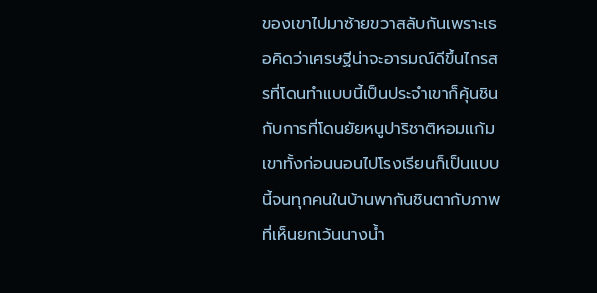ของเขาไปมาซ้ายขวาสลับกันเพราะเธอคิดว่าเศรษฐีน่าจะอารมณ์ดีขึ้นไกรสรที่โดนทำแบบนี้เป็นประจำเขาก็คุ้นชินกับการที่โดนยัยหนูปาริชาติหอมแก้มเขาทั้งก่อนนอนไปโรงเรียนก็เป็นแบบนี้จนทุกคนในบ้านพากันชินตากับภาพที่เห็นยกเว้นนางน้ำ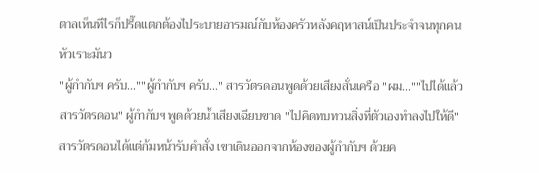ตาลเห็นทีไรก็ปรี๊ดแตกต้องไประบายอารมณ์กับห้องครัวหลังคฤหาสน์เป็นประจำจนทุกคนหัวเราะมันว
"ผู้กำกับฯ ครับ...""ผู้กำกับฯ ครับ..." สารวัตรดอนพูดด้วยเสียงสั่นเครือ "ผม...""ไปได้แล้ว สารวัตรดอน" ผู้กำกับฯ พูดด้วยน้ำเสียงเฉียบขาด "ไปคิดทบทวนสิ่งที่ตัวเองทำลงไปให้ดี"สารวัตรดอนได้แต่ก้มหน้ารับคำสั่ง เขาเดินออกจากห้องของผู้กำกับฯ ด้วยค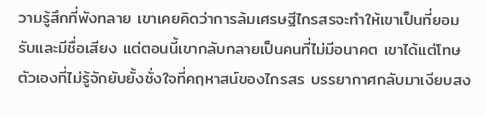วามรู้สึกที่พังทลาย เขาเคยคิดว่าการล้มเศรษฐีไกรสรจะทำให้เขาเป็นที่ยอมรับและมีชื่อเสียง แต่ตอนนี้เขากลับกลายเป็นคนที่ไม่มีอนาคต เขาได้แต่โทษตัวเองที่ไม่รู้จักยับยั้งชั่งใจที่คฤหาสน์ของไกรสร บรรยากาศกลับมาเงียบสง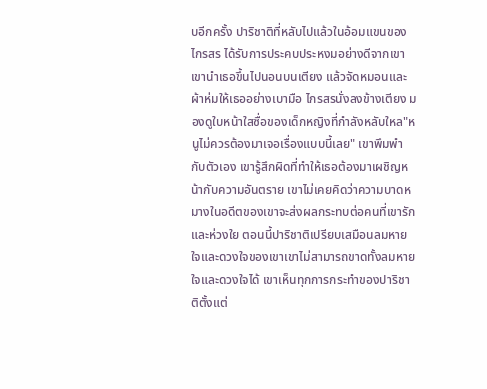บอีกครั้ง ปาริชาติที่หลับไปแล้วในอ้อมแขนของไกรสร ได้รับการประคบประหงมอย่างดีจากเขา เขานำเธอขึ้นไปนอนบนเตียง แล้วจัดหมอนและผ้าห่มให้เธออย่างเบามือ ไกรสรนั่งลงข้างเตียง มองดูใบหน้าใสซื่อของเด็กหญิงที่กำลังหลับใหล"หนูไม่ควรต้องมาเจอเรื่องแบบนี้เลย" เขาพึมพำกับตัวเอง เขารู้สึกผิดที่ทำให้เธอต้องมาเผชิญหน้ากับความอันตราย เขาไม่เคยคิดว่าความบาดหมางในอดีตของเขาจะส่งผลกระทบต่อคนที่เขารักและห่วงใย ตอนนี้ปาริชาติเปรียบเสมือนลมหายใจและดวงใจของเขาเขาไม่สามารถขาดทั้งลมหายใจและดวงใจได้ เขาเห็นทุกการกระทำของปาริชาติตั้งแต่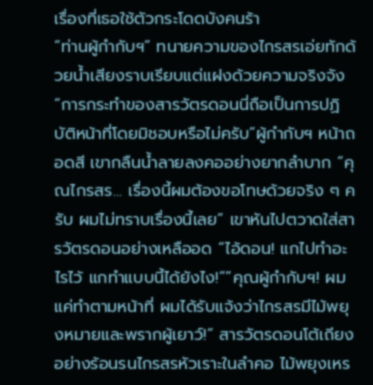เรื่องที่เธอใช้ตัวกระโดดบังคนร้า
“ท่านผู้กำกับฯ” ทนายความของไกรสรเอ่ยทักด้วยน้ำเสียงราบเรียบแต่แฝงด้วยความจริงจัง “การกระทำของสารวัตรดอนนี่ถือเป็นการปฏิบัติหน้าที่โดยมิชอบหรือไม่ครับ”ผู้กำกับฯ หน้าถอดสี เขากลืนน้ำลายลงคออย่างยากลำบาก “คุณไกรสร... เรื่องนี้ผมต้องขอโทษด้วยจริง ๆ ครับ ผมไม่ทราบเรื่องนี้เลย” เขาหันไปตวาดใส่สารวัตรดอนอย่างเหลืออด “ไอ้ดอน! แกไปทำอะไรไว้ แกทำแบบนี้ได้ยังไง!”“คุณผู้กำกับฯ! ผมแค่ทำตามหน้าที่ ผมได้รับแจ้งว่าไกรสรมีไม้พยุงหมายและพรากผู้เยาว์!” สารวัตรดอนโต้เถียงอย่างร้อนรนไกรสรหัวเราะในลำคอ ไม้พยุงเหร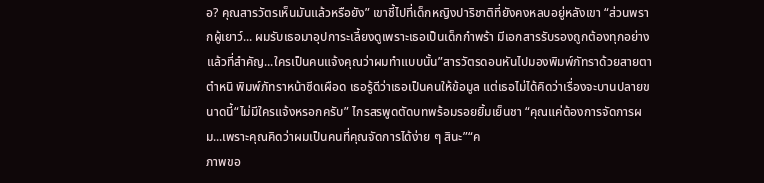อ? คุณสารวัตรเห็นมันแล้วหรือยัง” เขาชี้ไปที่เด็กหญิงปาริชาติที่ยังคงหลบอยู่หลังเขา “ส่วนพรากผู้เยาว์... ผมรับเธอมาอุปการะเลี้ยงดูเพราะเธอเป็นเด็กกำพร้า มีเอกสารรับรองถูกต้องทุกอย่าง แล้วที่สำคัญ...ใครเป็นคนแจ้งคุณว่าผมทำแบบนั้น”สารวัตรดอนหันไปมองพิมพ์ภัทราด้วยสายตาตำหนิ พิมพ์ภัทราหน้าซีดเผือด เธอรู้ดีว่าเธอเป็นคนให้ข้อมูล แต่เธอไม่ได้คิดว่าเรื่องจะบานปลายขนาดนี้“ไม่มีใครแจ้งหรอกครับ” ไกรสรพูดตัดบทพร้อมรอยยิ้มเย็นชา “คุณแค่ต้องการจัดการผม...เพราะคุณคิดว่าผมเป็นคนที่คุณจัดการได้ง่าย ๆ สินะ”“ค
ภาพขอ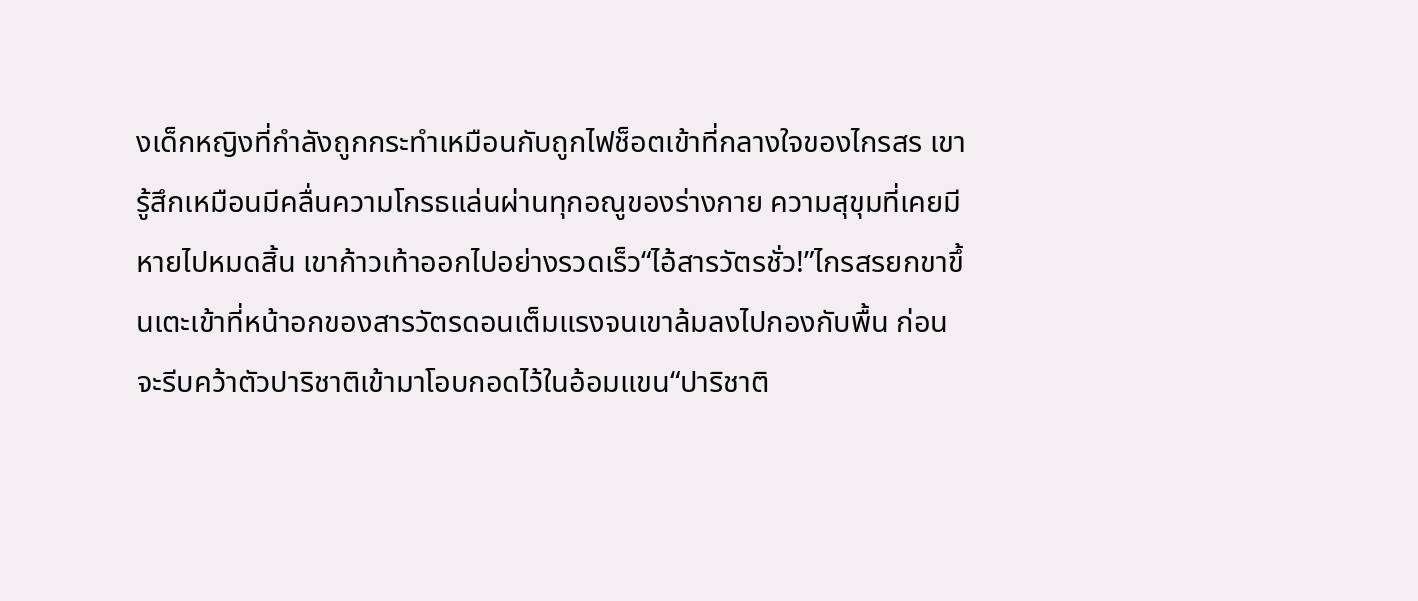งเด็กหญิงที่กำลังถูกกระทำเหมือนกับถูกไฟช็อตเข้าที่กลางใจของไกรสร เขารู้สึกเหมือนมีคลื่นความโกรธแล่นผ่านทุกอณูของร่างกาย ความสุขุมที่เคยมีหายไปหมดสิ้น เขาก้าวเท้าออกไปอย่างรวดเร็ว“ไอ้สารวัตรชั่ว!”ไกรสรยกขาขึ้นเตะเข้าที่หน้าอกของสารวัตรดอนเต็มแรงจนเขาล้มลงไปกองกับพื้น ก่อนจะรีบคว้าตัวปาริชาติเข้ามาโอบกอดไว้ในอ้อมแขน“ปาริชาติ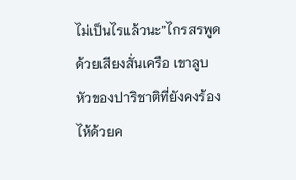ไม่เป็นไรแล้วนะ”ไกรสรพูดด้วยเสียงสั่นเครือ เขาลูบหัวของปาริชาติที่ยังคงร้องไห้ด้วยค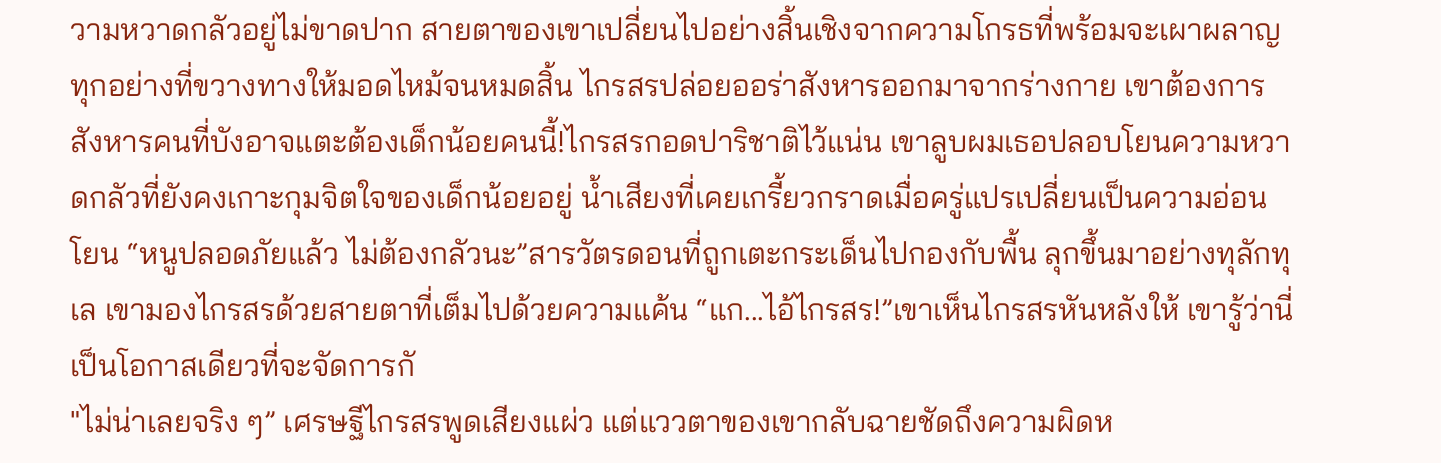วามหวาดกลัวอยู่ไม่ขาดปาก สายตาของเขาเปลี่ยนไปอย่างสิ้นเชิงจากความโกรธที่พร้อมจะเผาผลาญทุกอย่างที่ขวางทางให้มอดไหม้จนหมดสิ้น ไกรสรปล่อยออร่าสังหารออกมาจากร่างกาย เขาต้องการสังหารคนที่บังอาจแตะต้องเด็กน้อยคนนี้!ไกรสรกอดปาริชาติไว้แน่น เขาลูบผมเธอปลอบโยนความหวาดกลัวที่ยังคงเกาะกุมจิตใจของเด็กน้อยอยู่ น้ำเสียงที่เคยเกรี้ยวกราดเมื่อครู่แปรเปลี่ยนเป็นความอ่อนโยน “หนูปลอดภัยแล้ว ไม่ต้องกลัวนะ”สารวัตรดอนที่ถูกเตะกระเด็นไปกองกับพื้น ลุกขึ้นมาอย่างทุลักทุเล เขามองไกรสรด้วยสายตาที่เต็มไปด้วยความแค้น “แก...ไอ้ไกรสร!”เขาเห็นไกรสรหันหลังให้ เขารู้ว่านี่เป็นโอกาสเดียวที่จะจัดการกั
"ไม่น่าเลยจริง ๆ” เศรษฐีไกรสรพูดเสียงแผ่ว แต่แววตาของเขากลับฉายชัดถึงความผิดห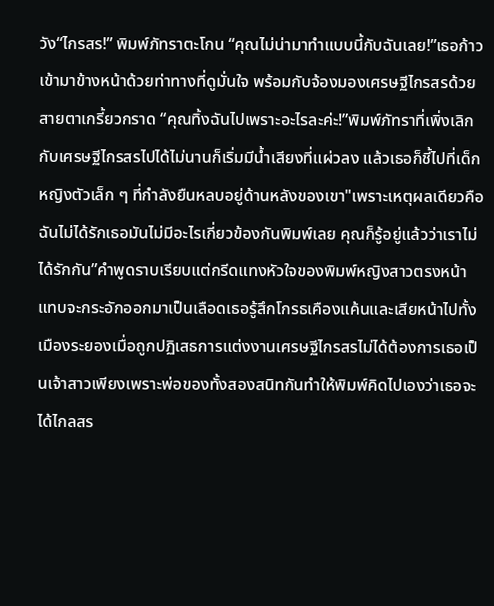วัง“ไกรสร!” พิมพ์ภัทราตะโกน “คุณไม่น่ามาทำแบบนี้กับฉันเลย!”เธอก้าวเข้ามาข้างหน้าด้วยท่าทางที่ดูมั่นใจ พร้อมกับจ้องมองเศรษฐีไกรสรด้วยสายตาเกรี้ยวกราด “คุณทิ้งฉันไปเพราะอะไรละค่ะ!”พิมพ์ภัทราที่เพิ่งเลิกกับเศรษฐีไกรสรไปได้ไม่นานก็เริ่มมีน้ำเสียงที่แผ่วลง แล้วเธอก็ชี้ไปที่เด็กหญิงตัวเล็ก ๆ ที่กำลังยืนหลบอยู่ด้านหลังของเขา"เพราะเหตุผลเดียวคือฉันไม่ได้รักเธอมันไม่มีอะไรเกี่ยวข้องกันพิมพ์เลย คุณก็รู้อยู่แล้วว่าเราไม่ได้รักกัน”คำพูดราบเรียบแต่กรีดแทงหัวใจของพิมพ์หญิงสาวตรงหน้าแทบจะกระอักออกมาเป็นเลือดเธอรู้สึกโกรธเคืองแค้นและเสียหน้าไปทั้งเมืองระยองเมื่อถูกปฏิเสธการแต่งงานเศรษฐีไกรสรไม่ได้ต้องการเธอเป็นเจ้าสาวเพียงเพราะพ่อของทั้งสองสนิทกันทำให้พิมพ์คิดไปเองว่าเธอจะได้ไกลสร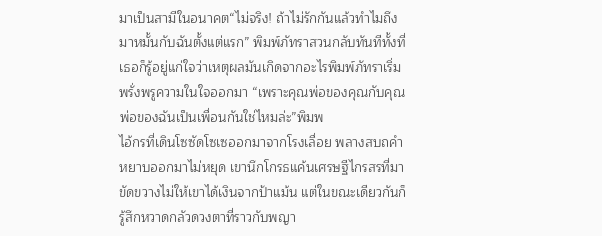มาเป็นสามีในอนาคต“ไม่จริง! ถ้าไม่รักกันแล้วทำไมถึงมาหมั้นกับฉันตั้งแต่แรก” พิมพ์ภัทราสวนกลับทันทีทั้งที่เธอก็รู้อยู่แก่ใจว่าเหตุผลมันเกิดจากอะไรพิมพ์ภัทราเริ่มพรั่งพรูความในใจออกมา “เพราะคุณพ่อของคุณกับคุณพ่อของฉันเป็นเพื่อนกันใช่ไหมล่ะ”พิมพ
ไอ้กรที่เดินโซซัดโซเซออกมาจากโรงเลื่อย พลางสบถคำหยาบออกมาไม่หยุด เขานึกโกรธแค้นเศรษฐีไกรสรที่มาขัดขวางไม่ให้เขาได้เงินจากป้าแม้น แต่ในขณะเดียวกันก็รู้สึกหวาดกลัวดวงตาที่ราวกับพญา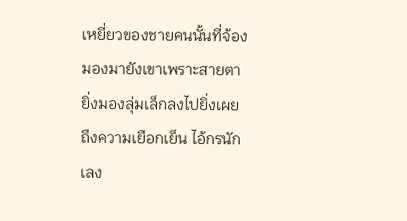เหยี่ยวของชายคนนั้นที่จ้องมองมายังเขาเพราะสายตายิ่งมองลุ่มเล็กลงไปยิ่งเผยถึงความเยือกเย็น ไอ้กรนักเลง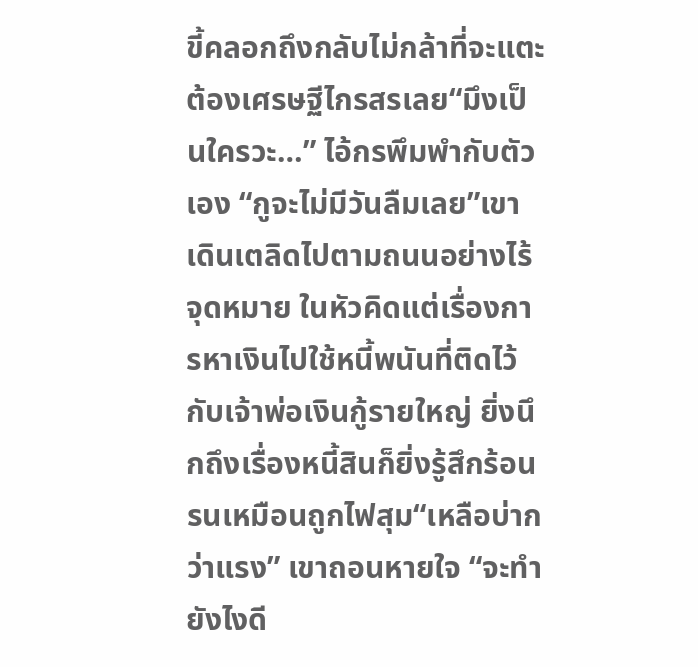ขี้คลอกถึงกลับไม่กล้าที่จะแตะต้องเศรษฐีไกรสรเลย“มึงเป็นใครวะ…” ไอ้กรพึมพำกับตัวเอง “กูจะไม่มีวันลืมเลย”เขาเดินเตลิดไปตามถนนอย่างไร้จุดหมาย ในหัวคิดแต่เรื่องการหาเงินไปใช้หนี้พนันที่ติดไว้กับเจ้าพ่อเงินกู้รายใหญ่ ยิ่งนึกถึงเรื่องหนี้สินก็ยิ่งรู้สึกร้อนรนเหมือนถูกไฟสุม“เหลือบ่ากว่าแรง” เขาถอนหายใจ “จะทำยังไงดี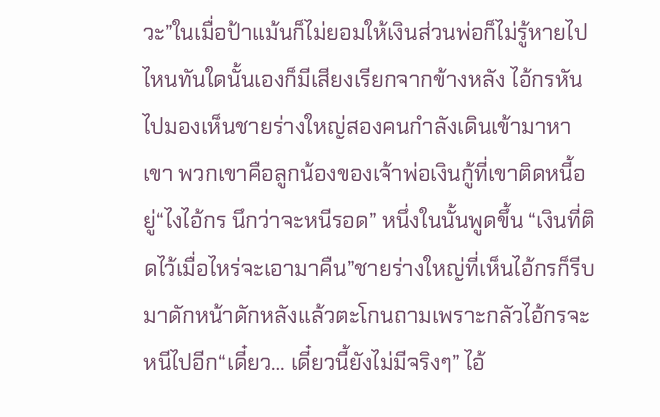วะ”ในเมื่อป้าแม้นก็ไม่ยอมให้เงินส่วนพ่อก็ไม่รู้หายไปไหนทันใดนั้นเองก็มีเสียงเรียกจากข้างหลัง ไอ้กรหันไปมองเห็นชายร่างใหญ่สองคนกำลังเดินเข้ามาหาเขา พวกเขาคือลูกน้องของเจ้าพ่อเงินกู้ที่เขาติดหนี้อยู่“ไงไอ้กร นึกว่าจะหนีรอด” หนึ่งในนั้นพูดขึ้น “เงินที่ติดไว้เมื่อไหร่จะเอามาคืน”ชายร่างใหญ่ที่เห็นไอ้กรก็รีบมาดักหน้าดักหลังแล้วตะโกนถามเพราะกลัวไอ้กรจะหนีไปอีก“เดี๋ยว… เดี๋ยวนี้ยังไม่มีจริงๆ” ไอ้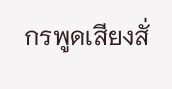กรพูดเสียงสั่